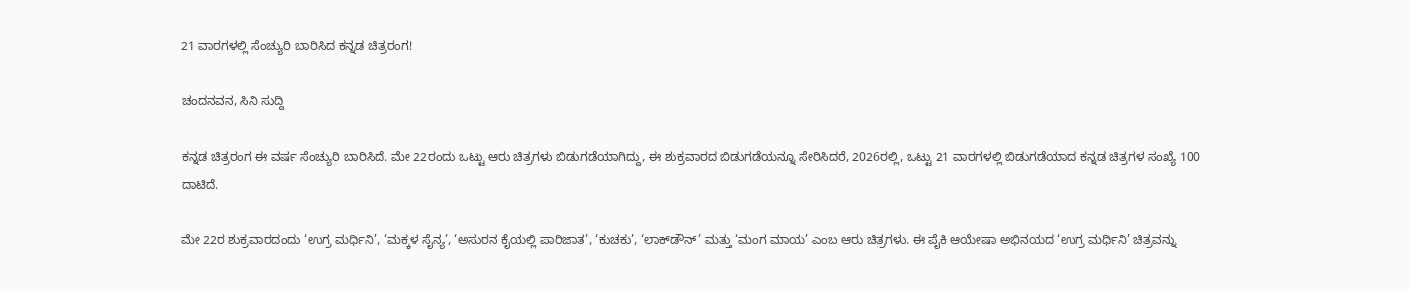21 ವಾರಗಳಲ್ಲಿ ಸೆಂಚ್ಯುರಿ ಬಾರಿಸಿದ ಕನ್ನಡ ಚಿತ್ರರಂಗ!

ಚಂದನವನ, ಸಿನಿ ಸುದ್ದಿ

ಕನ್ನಡ ಚಿತ್ರರಂಗ ಈ ವರ್ಷ ಸೆಂಚ್ಯುರಿ ಬಾರಿಸಿದೆ. ಮೇ 22ರಂದು ಒಟ್ಟು ಆರು ಚಿತ್ರಗಳು ಬಿಡುಗಡೆಯಾಗಿದ್ದು, ಈ ಶುಕ್ರವಾರದ ಬಿಡುಗಡೆಯನ್ನೂ ಸೇರಿಸಿದರೆ, 2026ರಲ್ಲಿ, ಒಟ್ಟು 21 ವಾರಗಳಲ್ಲಿ ಬಿಡುಗಡೆಯಾದ ಕನ್ನಡ ಚಿತ್ರಗಳ ಸಂಖ್ಯೆ 100 ದಾಟಿದೆ.

ಮೇ 22ರ ಶುಕ್ರವಾರದಂದು ‘ಉಗ್ರ ಮರ್ಧಿನಿ’, ‘ಮಕ್ಕಳ ಸೈನ್ಯ’, ‘ಅಸುರನ ಕೈಯಲ್ಲಿ ಪಾರಿಜಾತ’, ‘ಕುಚಕು’, ‘ಲಾಕ್‍ಡೌನ್‍’ ಮತ್ತು ‘ಮಂಗ ಮಾಯ’ ಎಂಬ ಆರು ಚಿತ್ರಗಳು. ಈ ಪೈಕಿ ಆಯೇಷಾ ಅಭಿನಯದ ‘ಉಗ್ರ ಮರ್ಧಿನಿ’ ಚಿತ್ರವನ್ನು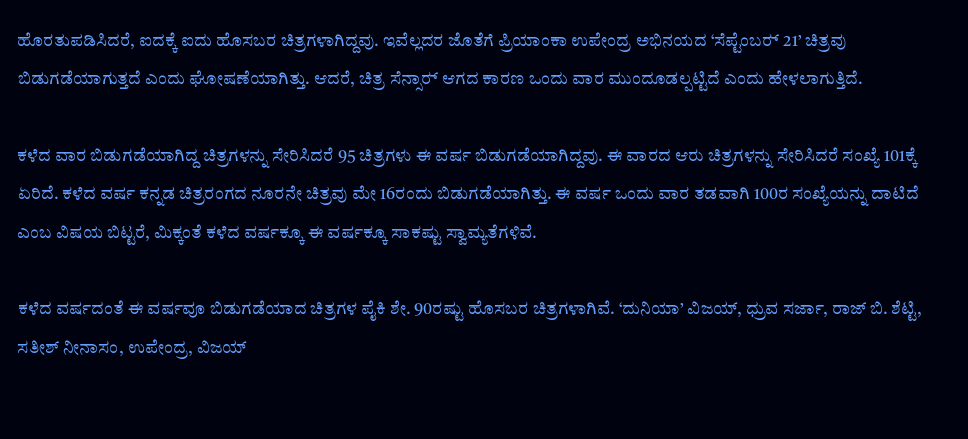ಹೊರತುಪಡಿಸಿದರೆ, ಐದಕ್ಕೆ ಐದು ಹೊಸಬರ ಚಿತ್ರಗಳಾಗಿದ್ದವು. ಇವೆಲ್ಲದರ ಜೊತೆಗೆ ಪ್ರಿಯಾಂಕಾ ಉಪೇಂದ್ರ ಅಭಿನಯದ ‘ಸೆಪ್ಟೆಂಬರ್‍ 21’ ಚಿತ್ರವು ಬಿಡುಗಡೆಯಾಗುತ್ತದೆ ಎಂದು ಘೋಷಣೆಯಾಗಿತ್ತು. ಆದರೆ, ಚಿತ್ರ ಸೆನ್ಸಾರ್‍ ಆಗದ ಕಾರಣ ಒಂದು ವಾರ ಮುಂದೂಡಲ್ಪಟ್ಟಿದೆ ಎಂದು ಹೇಳಲಾಗುತ್ತಿದೆ.

ಕಳೆದ ವಾರ ಬಿಡುಗಡೆಯಾಗಿದ್ದ ಚಿತ್ರಗಳನ್ನು ಸೇರಿಸಿದರೆ 95 ಚಿತ್ರಗಳು ಈ ವರ್ಷ ಬಿಡುಗಡೆಯಾಗಿದ್ದವು. ಈ ವಾರದ ಆರು ಚಿತ್ರಗಳನ್ನು ಸೇರಿಸಿದರೆ ಸಂಖ್ಯೆ 101ಕ್ಕೆ ಏರಿದೆ. ಕಳೆದ ವರ್ಷ ಕನ್ನಡ ಚಿತ್ರರಂಗದ ನೂರನೇ ಚಿತ್ರವು ಮೇ 16ರಂದು ಬಿಡುಗಡೆಯಾಗಿತ್ತು. ಈ ವರ್ಷ ಒಂದು ವಾರ ತಡವಾಗಿ 100ರ ಸಂಖ್ಯೆಯನ್ನು ದಾಟಿದೆ ಎಂಬ ವಿಷಯ ಬಿಟ್ಟರೆ, ಮಿಕ್ಕಂತೆ ಕಳೆದ ವರ್ಷಕ್ಕೂ ಈ ವರ್ಷಕ್ಕೂ ಸಾಕಷ್ಟು ಸ್ವಾಮ್ಯತೆಗಳಿವೆ.

ಕಳೆದ ವರ್ಷದಂತೆ ಈ ವರ್ಷವೂ ಬಿಡುಗಡೆಯಾದ ಚಿತ್ರಗಳ ಪೈಕಿ ಶೇ. 90ರಷ್ಟು ಹೊಸಬರ ಚಿತ್ರಗಳಾಗಿವೆ. ‘ದುನಿಯಾ’ ವಿಜಯ್, ಧ್ರುವ ಸರ್ಜಾ, ರಾಜ್‍ ಬಿ. ಶೆಟ್ಟಿ, ಸತೀಶ್‍ ನೀನಾಸಂ, ಉಪೇಂದ್ರ, ವಿಜಯ್‍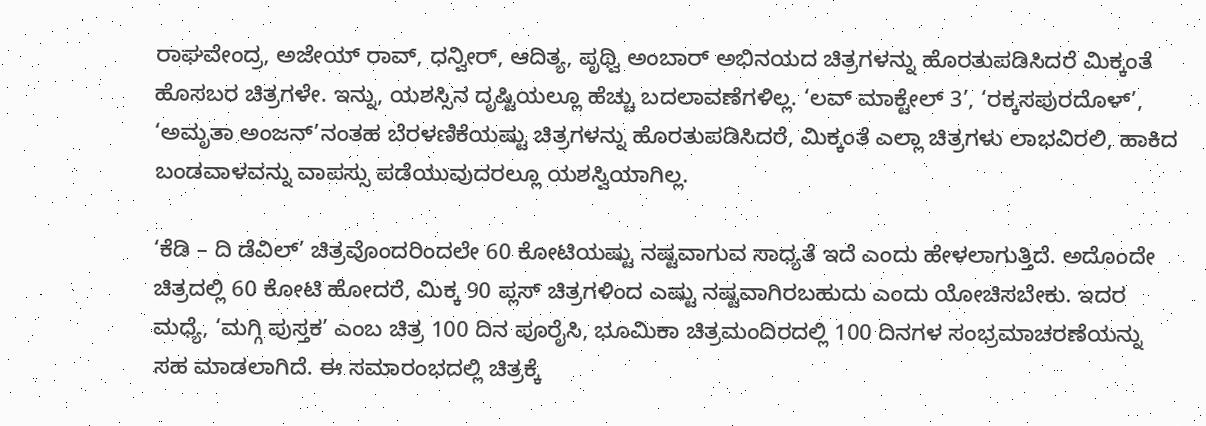ರಾಘವೇಂದ್ರ, ಅಜೇಯ್‍ ರಾವ್‍, ಧನ್ವೀರ್‍, ಆದಿತ್ಯ, ಪೃಥ್ವಿ ಅಂಬಾರ್‍ ಅಭಿನಯದ ಚಿತ್ರಗಳನ್ನು ಹೊರತುಪಡಿಸಿದರೆ ಮಿಕ್ಕಂತೆ ಹೊಸಬರ ಚಿತ್ರಗಳೇ. ಇನ್ನು, ಯಶಸ್ಸಿನ ದೃಷ್ಟಿಯಲ್ಲೂ ಹೆಚ್ಚು ಬದಲಾವಣೆಗಳಿಲ್ಲ. ‘ಲವ್‍ ಮಾಕ್ಟೇಲ್‍ 3’, ‘ರಕ್ಕಸಪುರದೊಳ್’, ‘ಅಮೃತಾ ಅಂಜನ್‍’ನಂತಹ ಬೆರಳಣಿಕೆಯಷ್ಟು ಚಿತ್ರಗಳನ್ನು ಹೊರತುಪಡಿಸಿದರೆ, ಮಿಕ್ಕಂತೆ ಎಲ್ಲಾ ಚಿತ್ರಗಳು ಲಾಭವಿರಲಿ, ಹಾಕಿದ ಬಂಡವಾಳವನ್ನು ವಾಪಸ್ಸು ಪಡೆಯುವುದರಲ್ಲೂ ಯಶಸ್ವಿಯಾಗಿಲ್ಲ.

‘ಕೆಡಿ – ದಿ ಡೆವಿಲ್‍’ ಚಿತ್ರವೊಂದರಿಂದಲೇ 60 ಕೋಟಿಯಷ್ಟು ನಷ್ಟವಾಗುವ ಸಾಧ್ಯತೆ ಇದೆ ಎಂದು ಹೇಳಲಾಗುತ್ತಿದೆ. ಅದೊಂದೇ ಚಿತ್ರದಲ್ಲಿ 60 ಕೋಟಿ ಹೋದರೆ, ಮಿಕ್ಕ 90 ಪ್ಲಸ್‍ ಚಿತ್ರಗಳಿಂದ ಎಷ್ಟು ನಷ್ಟವಾಗಿರಬಹುದು ಎಂದು ಯೋಚಿಸಬೇಕು. ಇದರ ಮಧ್ಯೆ, ‘ಮಗ್ಗಿ ಪುಸ್ತಕ’ ಎಂಬ ಚಿತ್ರ 100 ದಿನ ಪೂರೈಸಿ, ಭೂಮಿಕಾ ಚಿತ್ರಮಂದಿರದಲ್ಲಿ 100 ದಿನಗಳ ಸಂಭ್ರಮಾಚರಣೆಯನ್ನು ಸಹ ಮಾಡಲಾಗಿದೆ. ಈ ಸಮಾರಂಭದಲ್ಲಿ ಚಿತ್ರಕ್ಕೆ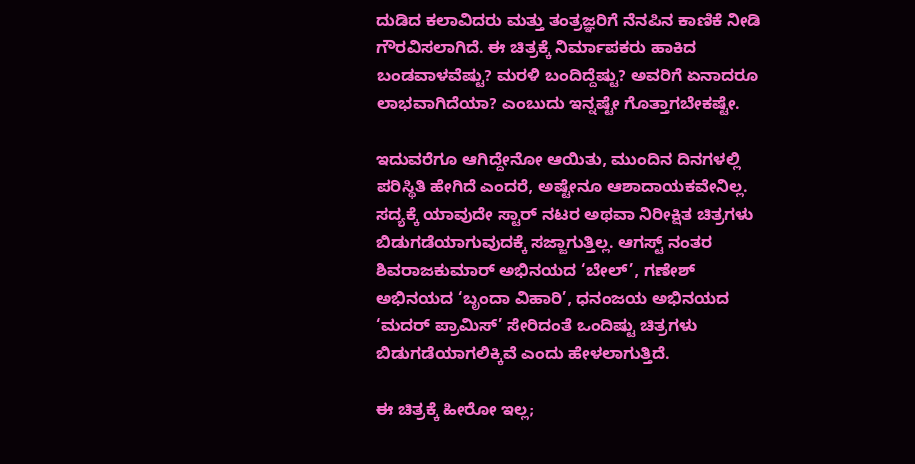ದುಡಿದ ಕಲಾವಿದರು ಮತ್ತು ತಂತ್ರಜ್ಞರಿಗೆ ನೆನಪಿನ ಕಾಣಿಕೆ ನೀಡಿ ಗೌರವಿಸಲಾಗಿದೆ. ಈ ಚಿತ್ರಕ್ಕೆ ನಿರ್ಮಾಪಕರು ಹಾಕಿದ ಬಂಡವಾಳವೆಷ್ಟು? ಮರಳಿ ಬಂದಿದ್ದೆಷ್ಟು? ಅವರಿಗೆ ಏನಾದರೂ ಲಾಭವಾಗಿದೆಯಾ? ಎಂಬುದು ಇನ್ನಷ್ಟೇ ಗೊತ್ತಾಗಬೇಕಷ್ಟೇ.

ಇದುವರೆಗೂ ಆಗಿದ್ದೇನೋ ಆಯಿತು, ಮುಂದಿನ ದಿನಗಳಲ್ಲಿ ಪರಿಸ್ಥಿತಿ ಹೇಗಿದೆ ಎಂದರೆ, ಅಷ್ಟೇನೂ ಆಶಾದಾಯಕವೇನಿಲ್ಲ. ಸದ್ಯಕ್ಕೆ ಯಾವುದೇ ಸ್ಟಾರ್‍ ನಟರ ಅಥವಾ ನಿರೀಕ್ಷಿತ ಚಿತ್ರಗಳು ಬಿಡುಗಡೆಯಾಗುವುದಕ್ಕೆ ಸಜ್ಜಾಗುತ್ತಿಲ್ಲ. ಆಗಸ್ಟ್ ನಂತರ ಶಿವರಾಜಕುಮಾರ್‍ ಅಭಿನಯದ ‘ಬೇಲ್’, ಗಣೇಶ್‍ ಅಭಿನಯದ ‘ಬೃಂದಾ ವಿಹಾರಿ’, ಧನಂಜಯ ಅಭಿನಯದ ‘ಮದರ್ ಪ್ರಾಮಿಸ್‍’ ಸೇರಿದಂತೆ ಒಂದಿಷ್ಟು ಚಿತ್ರಗಳು ಬಿಡುಗಡೆಯಾಗಲಿಕ್ಕಿವೆ ಎಂದು ಹೇಳಲಾಗುತ್ತಿದೆ.

ಈ ಚಿತ್ರಕ್ಕೆ ಹೀರೋ ಇಲ್ಲ;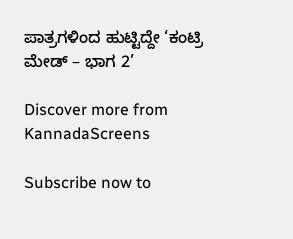ಪಾತ್ರಗಳಿಂದ ಹುಟ್ಟಿದ್ದೇ ‘ಕಂಟ್ರಿ ಮೇಡ್‍ – ಭಾಗ 2’

Discover more from KannadaScreens

Subscribe now to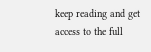keep reading and get access to the full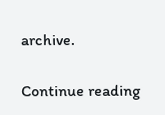archive.

Continue reading